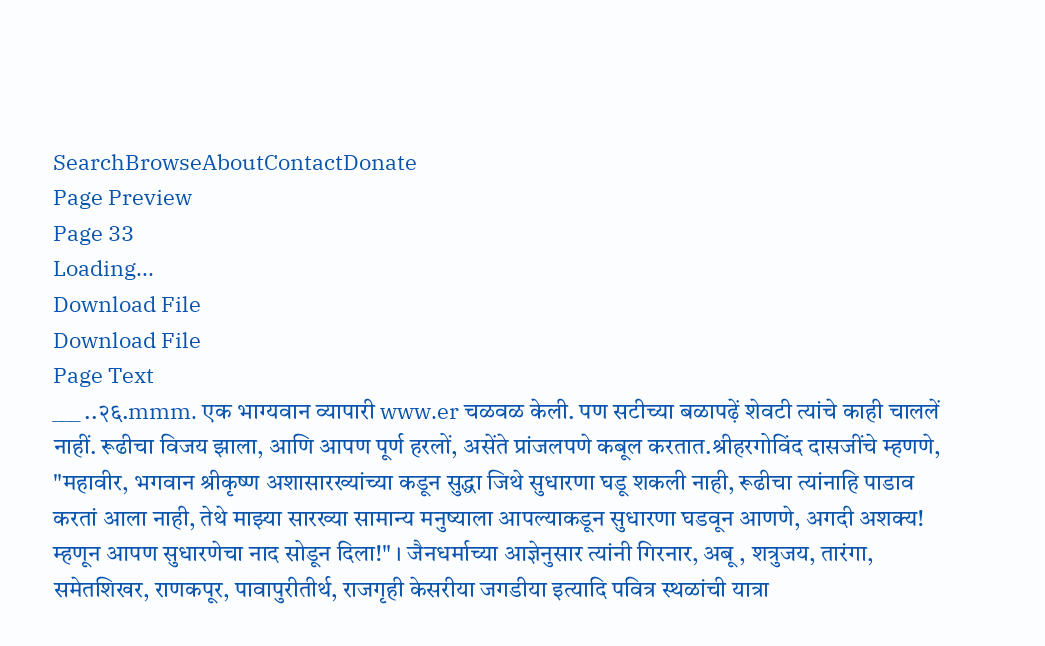SearchBrowseAboutContactDonate
Page Preview
Page 33
Loading...
Download File
Download File
Page Text
___ ..२६.mmm. एक भाग्यवान व्यापारी www.er चळवळ केली. पण सटीच्या बळापढ़ें शेवटी त्यांचे काही चाललें नाहीं. रूढीचा विजय झाला, आणि आपण पूर्ण हरलों, असेंते प्रांजलपणे कबूल करतात.श्रीहरगोविंद दासजींचे म्हणणे, "महावीर, भगवान श्रीकृष्ण अशासारख्यांच्या कडून सुद्धा जिथे सुधारणा घडू शकली नाही, रूढीचा त्यांनाहि पाडाव करतां आला नाही, तेथे माझ्या सारख्या सामान्य मनुष्याला आपल्याकडून सुधारणा घडवून आणणे, अगदी अशक्य! म्हणून आपण सुधारणेचा नाद सोडून दिला!" । जैनधर्माच्या आज्ञेनुसार त्यांनी गिरनार, अबू , शत्रुजय, तारंगा, समेतशिखर, राणकपूर, पावापुरीतीर्थ, राजगृही केसरीया जगडीया इत्यादि पवित्र स्थळांची यात्रा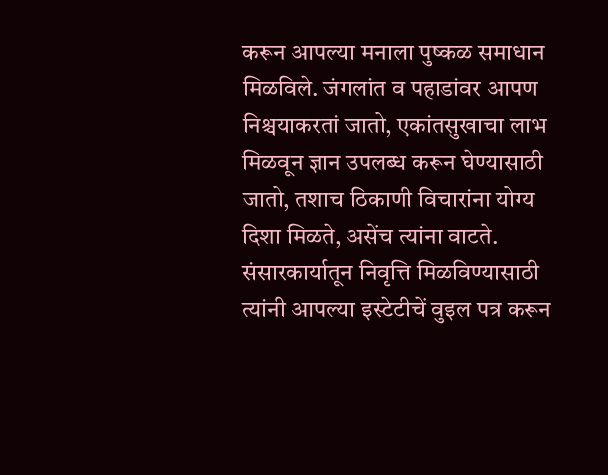करून आपल्या मनाला पुष्कळ समाधान मिळविले. जंगलांत व पहाडांवर आपण निश्चयाकरतां जातो, एकांतसुखाचा लाभ मिळवून ज्ञान उपलब्ध करून घेण्यासाठी जातो, तशाच ठिकाणी विचारांना योग्य दिशा मिळते, असेंच त्यांना वाटते. संसारकार्यातून निवृत्ति मिळविण्यासाठी त्यांनी आपल्या इस्टेटीचें वुइल पत्र करून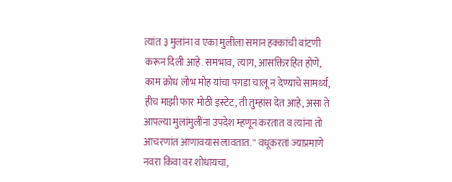त्यांत ३ मुलांना व एका मुलीला समान हक्कांची वांटणी करून दिली आहे. समभाव, त्याग, आसक्तिरहित होणे, काम क्रोध लोभ मोह यांचा पगडा चालू न देण्याचे सामर्थ्य, हीच माझी फार मोठी इस्टेट, ती तुम्हांस देत आहे, असा ते आपल्या मुलांमुलींना उपदेश म्हणून करतात व त्यांना तो आचरणांत आणावयास लावतात. " वधूकरतां ज्याप्रमाणे नवरा किंवा वर शोधायचा,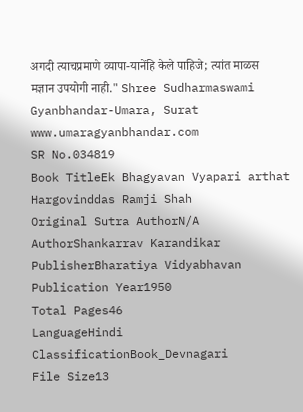अगदी त्याचप्रमाणे व्यापा-यानेंहि केले पाहिजे; त्यांत माळस मज्ञान उपयोगी नाही." Shree Sudharmaswami Gyanbhandar-Umara, Surat www.umaragyanbhandar.com
SR No.034819
Book TitleEk Bhagyavan Vyapari arthat Hargovinddas Ramji Shah
Original Sutra AuthorN/A
AuthorShankarrav Karandikar
PublisherBharatiya Vidyabhavan
Publication Year1950
Total Pages46
LanguageHindi
ClassificationBook_Devnagari
File Size13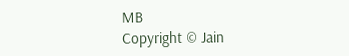MB
Copyright © Jain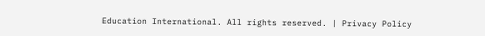Education International. All rights reserved. | Privacy Policy